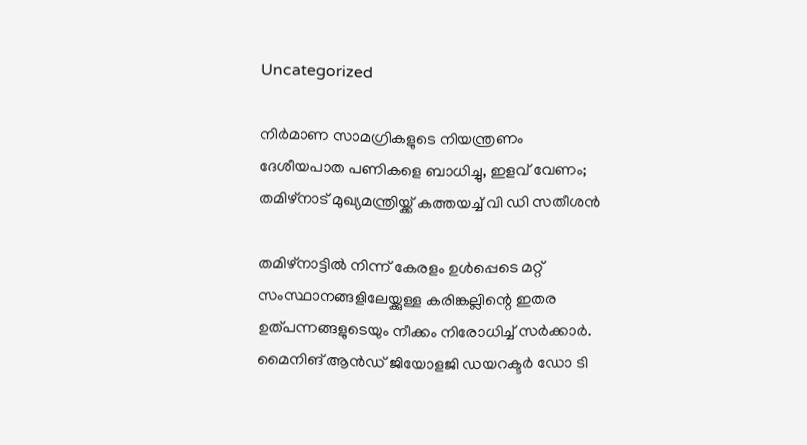Uncategorized

നിർമാണ സാമഗ്രികളുടെ നിയന്ത്രണം ദേശീയപാത പണികളെ ബാധിച്ചു, ഇളവ് വേണം; തമിഴ്നാട് മുഖ്യമന്ത്രിയ്ക്ക് കത്തയച്ച് വി ഡി സതീശൻ

തമിഴ്നാട്ടിൽ നിന്ന് കേരളം ഉൾപ്പെടെ മറ്റ് സംസ്ഥാനങ്ങളിലേയ്ക്കുള്ള കരിങ്കല്ലിന്റെ ഇതര ഉത്പന്നങ്ങളുടെയും നീക്കം നിരോധിച്ച് സർക്കാർ. മൈനിങ് ആൻഡ് ജിയോളജി ഡയറക്ടർ ഡോ ടി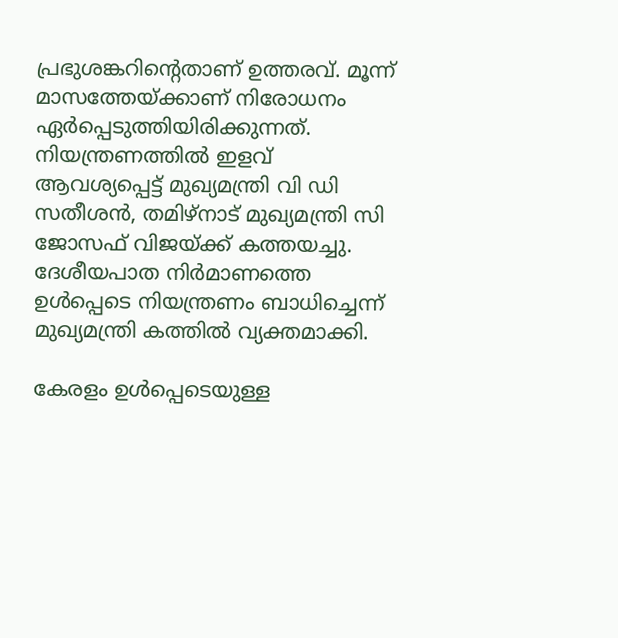പ്രഭുശങ്കറിന്റെതാണ് ഉത്തരവ്. മൂന്ന് മാസത്തേയ്ക്കാണ് നിരോധനം ഏർപ്പെടുത്തിയിരിക്കുന്നത്. നിയന്ത്രണത്തിൽ ഇളവ് ആവശ്യപ്പെട്ട് മുഖ്യമന്ത്രി വി ഡി സതീശൻ, തമിഴ്നാട് മുഖ്യമന്ത്രി സി ജോസഫ് വിജയ്ക്ക് കത്തയച്ചു. ദേശീയപാത നിർമാണത്തെ ഉൾപ്പെടെ നിയന്ത്രണം ബാധിച്ചെന്ന് മുഖ്യമന്ത്രി കത്തിൽ വ്യക്തമാക്കി.

കേരളം ഉൾപ്പെടെയുള്ള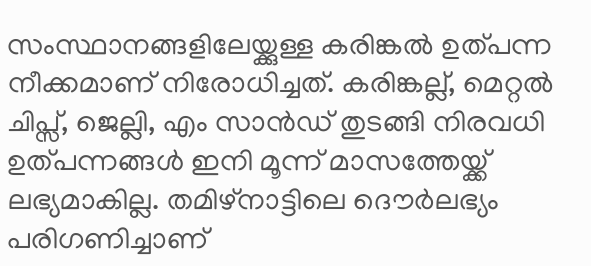സംസ്ഥാനങ്ങളിലേയ്ക്കുള്ള കരിങ്കൽ ഉത്പന്ന നീക്കമാണ് നിരോധിച്ചത്. കരിങ്കല്ല്, മെറ്റൽ ചിപ്സ്, ജെല്ലി, എം സാൻഡ് തുടങ്ങി നിരവധി ഉത്പന്നങ്ങൾ ഇനി മൂന്ന് മാസത്തേയ്ക്ക് ലഭ്യമാകില്ല. തമിഴ്നാട്ടിലെ ദൌർലഭ്യം പരിഗണിച്ചാണ്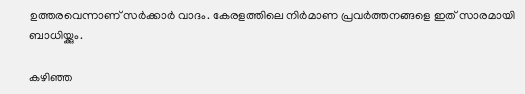ഉത്തരവെന്നാണ് സർക്കാർ വാദം. കേരളത്തിലെ നിർമാണ പ്രവർത്തനങ്ങളെ ഇത് സാരമായി ബാധിയ്ക്കും.

കഴിഞ്ഞ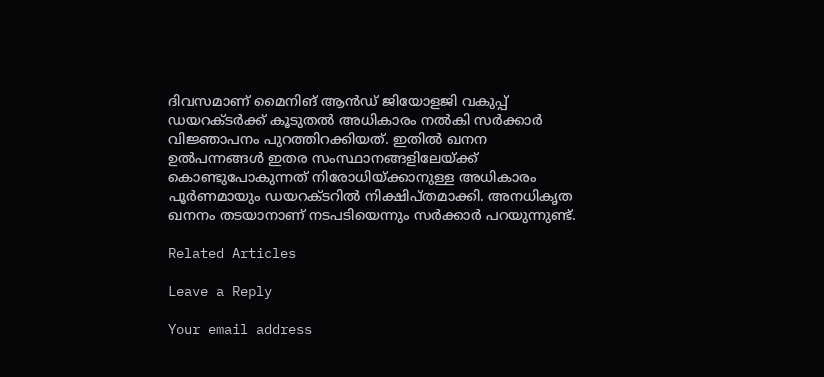ദിവസമാണ് മൈനിങ് ആൻഡ് ജിയോളജി വകുപ്പ് ഡയറക്ടർക്ക് കൂടുതൽ അധികാരം നൽകി സർക്കാർ വിജ്ഞാപനം പുറത്തിറക്കിയത്. ഇതിൽ ഖനന ഉൽപന്നങ്ങൾ ഇതര സംസ്ഥാനങ്ങളിലേയ്ക്ക് കൊണ്ടുപോകുന്നത് നിരോധിയ്ക്കാനുള്ള അധികാരം പൂർണമായും ഡയറക്ടറിൽ നിക്ഷിപ്തമാക്കി. അനധികൃത ഖനനം തടയാനാണ് നടപടിയെന്നും സർക്കാർ പറയുന്നുണ്ട്.

Related Articles

Leave a Reply

Your email address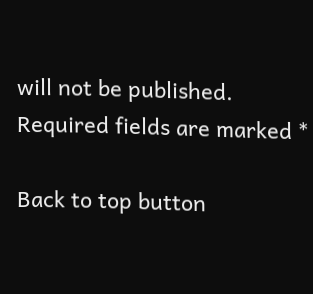will not be published. Required fields are marked *

Back to top button